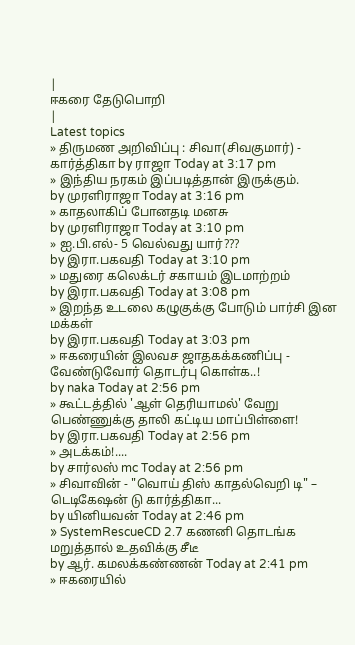|
ஈகரை தேடுபொறி
|
Latest topics
» திருமண அறிவிப்பு : சிவா(சிவகுமார்) - கார்த்திகா by ராஜா Today at 3:17 pm
» இந்திய நரகம் இப்படித்தான் இருக்கும்.
by முரளிராஜா Today at 3:16 pm
» காதலாகிப் போனதடி மனசு
by முரளிராஜா Today at 3:10 pm
» ஐ.பி.எல்- 5 வெல்வது யார்???
by இரா.பகவதி Today at 3:10 pm
» மதுரை கலெக்டர் சகாயம் இடமாற்றம்
by இரா.பகவதி Today at 3:08 pm
» இறந்த உடலை கழுகுக்கு போடும் பார்சி இன மக்கள்
by இரா.பகவதி Today at 3:03 pm
» ஈகரையின் இலவச ஜாதகக்கணிப்பு - வேண்டுவோர் தொடர்பு கொள்க..!
by naka Today at 2:56 pm
» கூட்டத்தில் 'ஆள் தெரியாமல்' வேறு பெண்ணுக்கு தாலி கட்டிய மாப்பிள்ளை!
by இரா.பகவதி Today at 2:56 pm
» அடக்கம்!....
by சார்லஸ் mc Today at 2:56 pm
» சிவாவின் - "வொய் திஸ் காதல்வெறி டி" – டெடிகேஷன் டு கார்த்திகா...
by யினியவன் Today at 2:46 pm
» SystemRescueCD 2.7 கணனி தொடங்க மறுத்தால் உதவிக்கு சீடீ
by ஆர். கமலக்கண்ணன் Today at 2:41 pm
» ஈகரையில்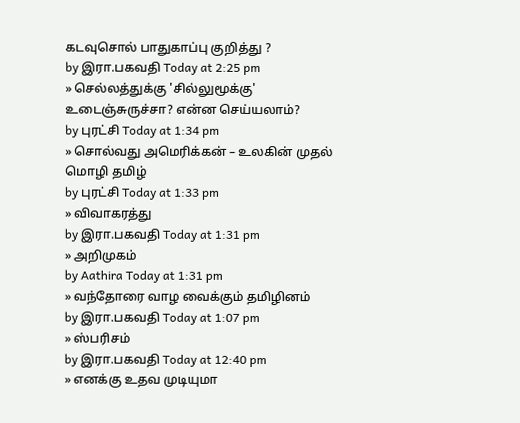கடவுசொல் பாதுகாப்பு குறித்து ?
by இரா.பகவதி Today at 2:25 pm
» செல்லத்துக்கு 'சில்லுமூக்கு' உடைஞ்சுருச்சா? என்ன செய்யலாம்?
by புரட்சி Today at 1:34 pm
» சொல்வது அமெரிக்கன் – உலகின் முதல் மொழி தமிழ்
by புரட்சி Today at 1:33 pm
» விவாகரத்து
by இரா.பகவதி Today at 1:31 pm
» அறிமுகம்
by Aathira Today at 1:31 pm
» வந்தோரை வாழ வைக்கும் தமிழினம்
by இரா.பகவதி Today at 1:07 pm
» ஸ்பரிசம்
by இரா.பகவதி Today at 12:40 pm
» எனக்கு உதவ முடியுமா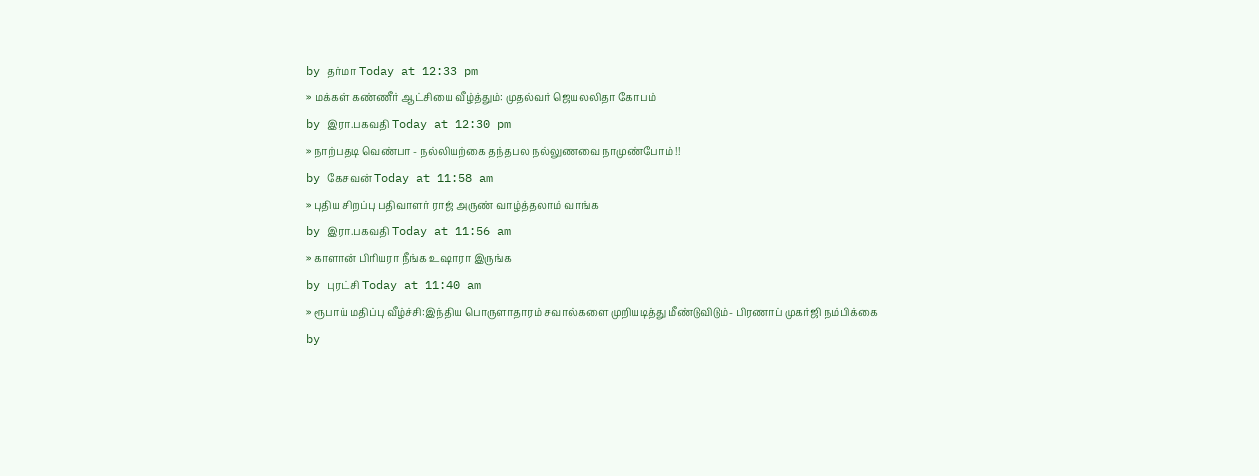by தர்மா Today at 12:33 pm
» மக்கள் கண்ணீர் ஆட்சியை வீழ்த்தும்: முதல்வர் ஜெயலலிதா கோபம்
by இரா.பகவதி Today at 12:30 pm
» நாற்பதடி வெண்பா - நல்லியற்கை தந்தபல நல்லுணவை நாமுண்போம் !!
by கேசவன் Today at 11:58 am
» புதிய சிறப்பு பதிவாளர் ராஜ் அருண் வாழ்த்தலாம் வாங்க
by இரா.பகவதி Today at 11:56 am
» காளான் பிரியரா நீங்க உஷாரா இருங்க
by புரட்சி Today at 11:40 am
» ரூபாய் மதிப்பு வீழ்ச்சி:இந்திய பொருளாதாரம் சவால்களை முறியடித்து மீண்டுவிடும்- பிரணாப் முகர்ஜி நம்பிக்கை
by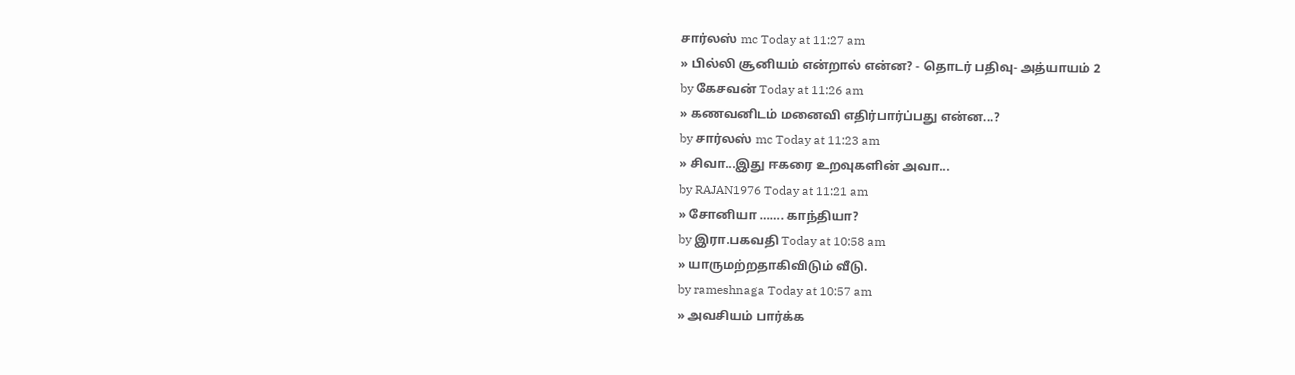சார்லஸ் mc Today at 11:27 am
» பில்லி சூனியம் என்றால் என்ன? - தொடர் பதிவு- அத்யாயம் 2
by கேசவன் Today at 11:26 am
» கணவனிடம் மனைவி எதிர்பார்ப்பது என்ன...?
by சார்லஸ் mc Today at 11:23 am
» சிவா...இது ஈகரை உறவுகளின் அவா...
by RAJAN1976 Today at 11:21 am
» சோனியா ……. காந்தியா?
by இரா.பகவதி Today at 10:58 am
» யாருமற்றதாகிவிடும் வீடு.
by rameshnaga Today at 10:57 am
» அவசியம் பார்க்க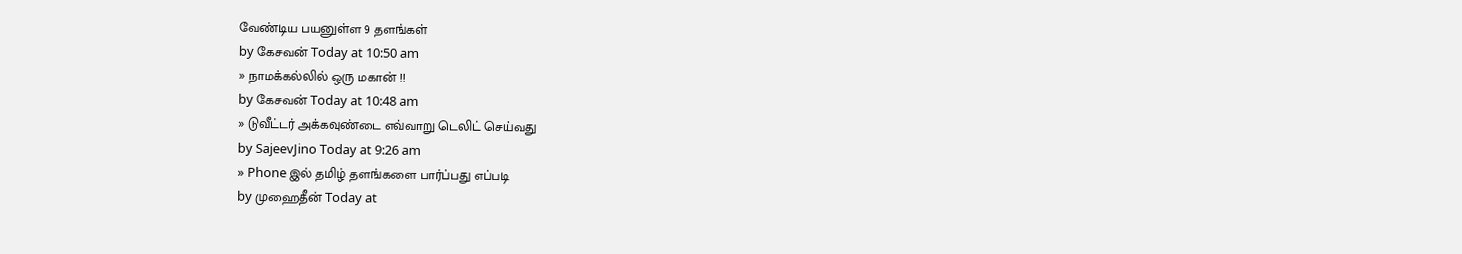வேண்டிய பயனுள்ள 9 தளங்கள்
by கேசவன் Today at 10:50 am
» நாமக்கல்லில் ஒரு மகான் !!
by கேசவன் Today at 10:48 am
» டுவீட்டர் அக்கவுண்டை எவ்வாறு டெலிட் செய்வது
by SajeevJino Today at 9:26 am
» Phone இல் தமிழ் தளங்களை பார்ப்பது எப்படி
by முஹைதீன் Today at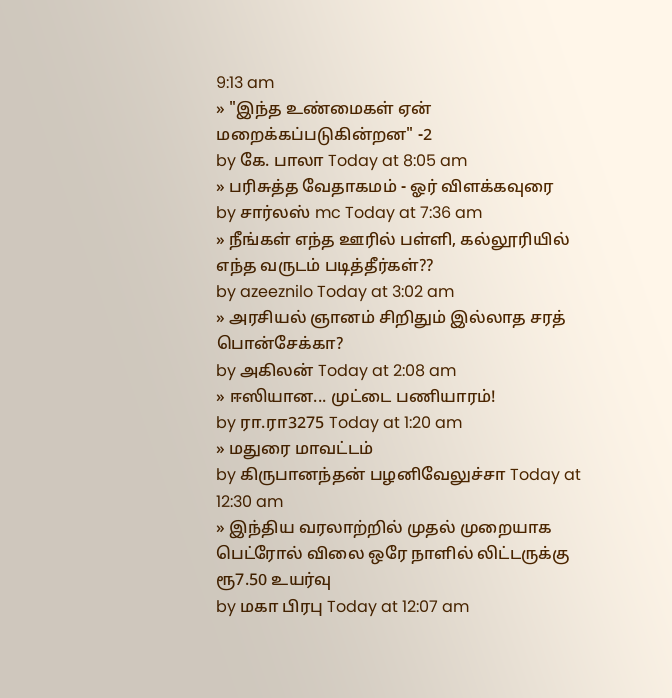9:13 am
» "இந்த உண்மைகள் ஏன் மறைக்கப்படுகின்றன" -2
by கே. பாலா Today at 8:05 am
» பரிசுத்த வேதாகமம் - ஓர் விளக்கவுரை
by சார்லஸ் mc Today at 7:36 am
» நீங்கள் எந்த ஊரில் பள்ளி, கல்லூரியில் எந்த வருடம் படித்தீர்கள்??
by azeeznilo Today at 3:02 am
» அரசியல் ஞானம் சிறிதும் இல்லாத சரத் பொன்சேக்கா?
by அகிலன் Today at 2:08 am
» ஈஸியான... முட்டை பணியாரம்!
by ரா.ரா3275 Today at 1:20 am
» மதுரை மாவட்டம்
by கிருபானந்தன் பழனிவேலுச்சா Today at 12:30 am
» இந்திய வரலாற்றில் முதல் முறையாக பெட்ரோல் விலை ஒரே நாளில் லிட்டருக்கு ரூ7.50 உயர்வு
by மகா பிரபு Today at 12:07 am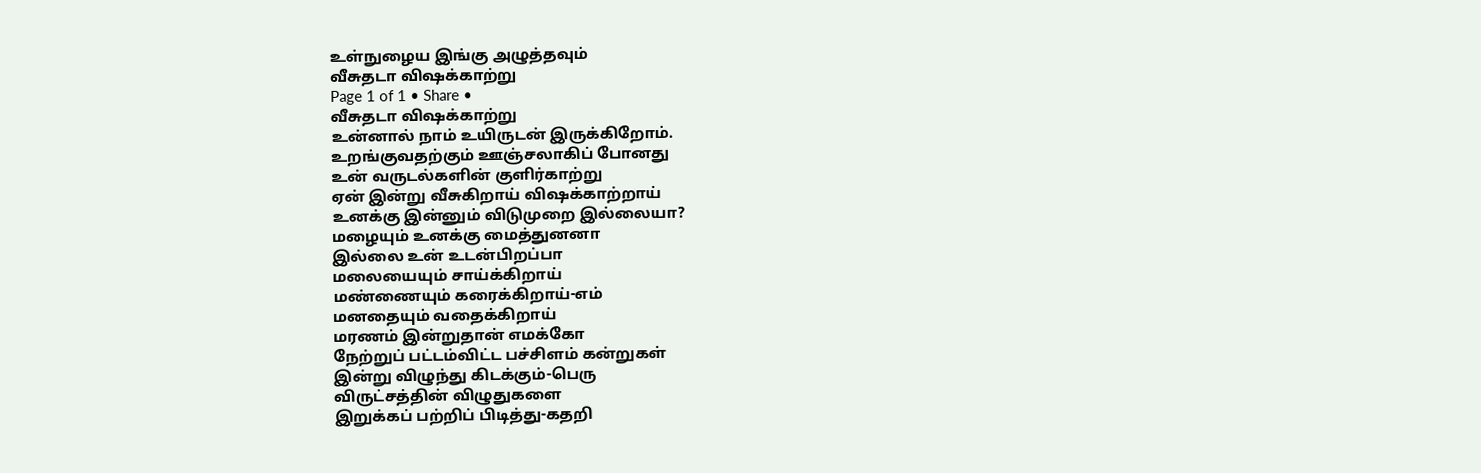உள்நுழைய இங்கு அழுத்தவும்
வீசுதடா விஷக்காற்று
Page 1 of 1 • Share •
வீசுதடா விஷக்காற்று
உன்னால் நாம் உயிருடன் இருக்கிறோம்.
உறங்குவதற்கும் ஊஞ்சலாகிப் போனது
உன் வருடல்களின் குளிர்காற்று
ஏன் இன்று வீசுகிறாய் விஷக்காற்றாய்
உனக்கு இன்னும் விடுமுறை இல்லையா?
மழையும் உனக்கு மைத்துனனா
இல்லை உன் உடன்பிறப்பா
மலையையும் சாய்க்கிறாய்
மண்ணையும் கரைக்கிறாய்-எம்
மனதையும் வதைக்கிறாய்
மரணம் இன்றுதான் எமக்கோ
நேற்றுப் பட்டம்விட்ட பச்சிளம் கன்றுகள்
இன்று விழுந்து கிடக்கும்-பெரு
விருட்சத்தின் விழுதுகளை
இறுக்கப் பற்றிப் பிடித்து-கதறி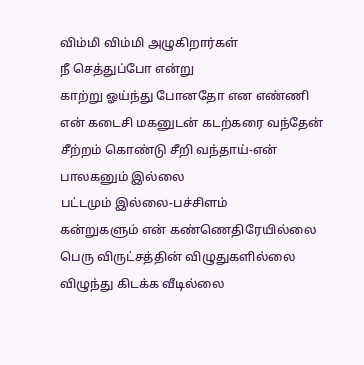விம்மி விம்மி அழுகிறார்கள்
நீ செத்துப்போ என்று
காற்று ஓய்ந்து போனதோ என எண்ணி
என் கடைசி மகனுடன் கடற்கரை வந்தேன்
சீற்றம் கொண்டு சீறி வந்தாய்-என்
பாலகனும் இல்லை
பட்டமும் இல்லை-பச்சிளம்
கன்றுகளும் என் கண்ணெதிரேயில்லை
பெரு விருட்சத்தின் விழுதுகளில்லை
விழுந்து கிடக்க வீடில்லை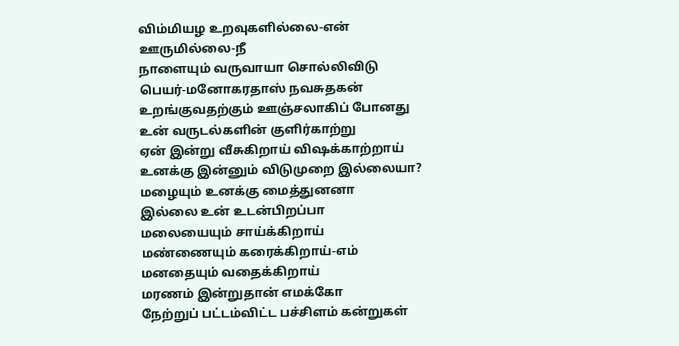விம்மியழ உறவுகளில்லை-என்
ஊருமில்லை-நீ
நாளையும் வருவாயா சொல்லிவிடு
பெயர்-மனோகரதாஸ் நவசுதகன்
உறங்குவதற்கும் ஊஞ்சலாகிப் போனது
உன் வருடல்களின் குளிர்காற்று
ஏன் இன்று வீசுகிறாய் விஷக்காற்றாய்
உனக்கு இன்னும் விடுமுறை இல்லையா?
மழையும் உனக்கு மைத்துனனா
இல்லை உன் உடன்பிறப்பா
மலையையும் சாய்க்கிறாய்
மண்ணையும் கரைக்கிறாய்-எம்
மனதையும் வதைக்கிறாய்
மரணம் இன்றுதான் எமக்கோ
நேற்றுப் பட்டம்விட்ட பச்சிளம் கன்றுகள்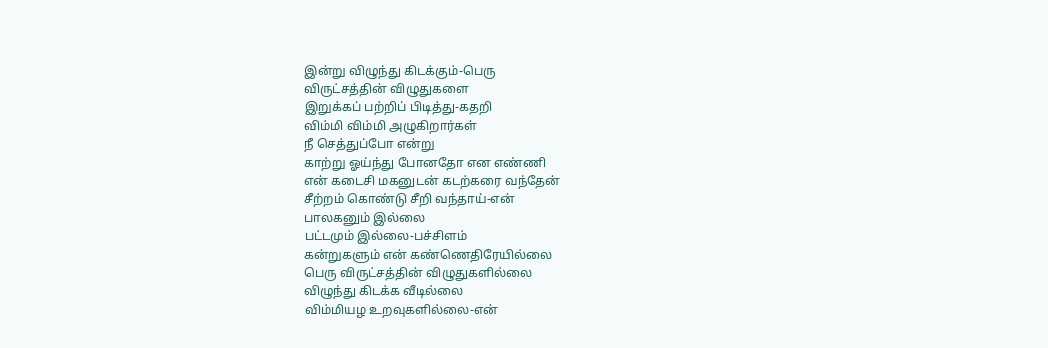இன்று விழுந்து கிடக்கும்-பெரு
விருட்சத்தின் விழுதுகளை
இறுக்கப் பற்றிப் பிடித்து-கதறி
விம்மி விம்மி அழுகிறார்கள்
நீ செத்துப்போ என்று
காற்று ஓய்ந்து போனதோ என எண்ணி
என் கடைசி மகனுடன் கடற்கரை வந்தேன்
சீற்றம் கொண்டு சீறி வந்தாய்-என்
பாலகனும் இல்லை
பட்டமும் இல்லை-பச்சிளம்
கன்றுகளும் என் கண்ணெதிரேயில்லை
பெரு விருட்சத்தின் விழுதுகளில்லை
விழுந்து கிடக்க வீடில்லை
விம்மியழ உறவுகளில்லை-என்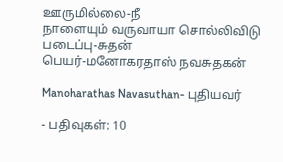ஊருமில்லை-நீ
நாளையும் வருவாயா சொல்லிவிடு
படைப்பு-சுதன்
பெயர்-மனோகரதாஸ் நவசுதகன்

Manoharathas Navasuthan- புதியவர்

- பதிவுகள்: 10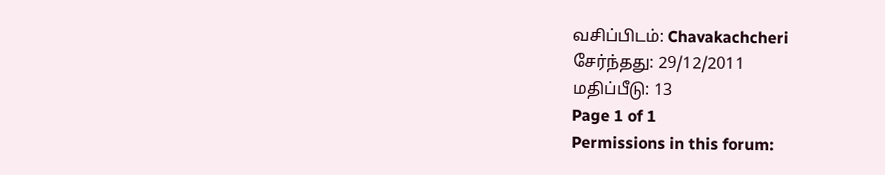வசிப்பிடம்: Chavakachcheri
சேர்ந்தது: 29/12/2011
மதிப்பீடு: 13
Page 1 of 1
Permissions in this forum: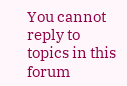You cannot reply to topics in this forum